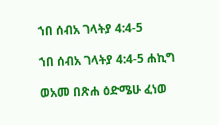ኀበ ሰብአ ገላትያ 4:4-5

ኀበ ሰብአ ገላትያ 4:4-5 ሐኪግ

ወአመ በጽሐ ዕድሜሁ ፈነወ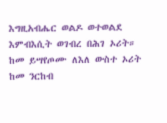እግዚአብሔር ወልዶ ወተወልደ እምብእሲት ወገብረ በሕገ ኦሪት። ከመ ይሣየጦሙ ለእለ ውስተ ኦሪት ከመ ንርከብ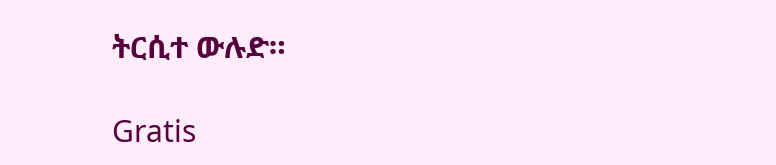ትርሲተ ውሉድ።

Gratis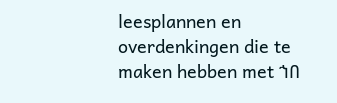leesplannen en overdenkingen die te maken hebben met ኀበ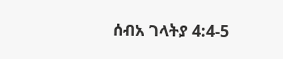ሰብአ ገላትያ 4:4-5